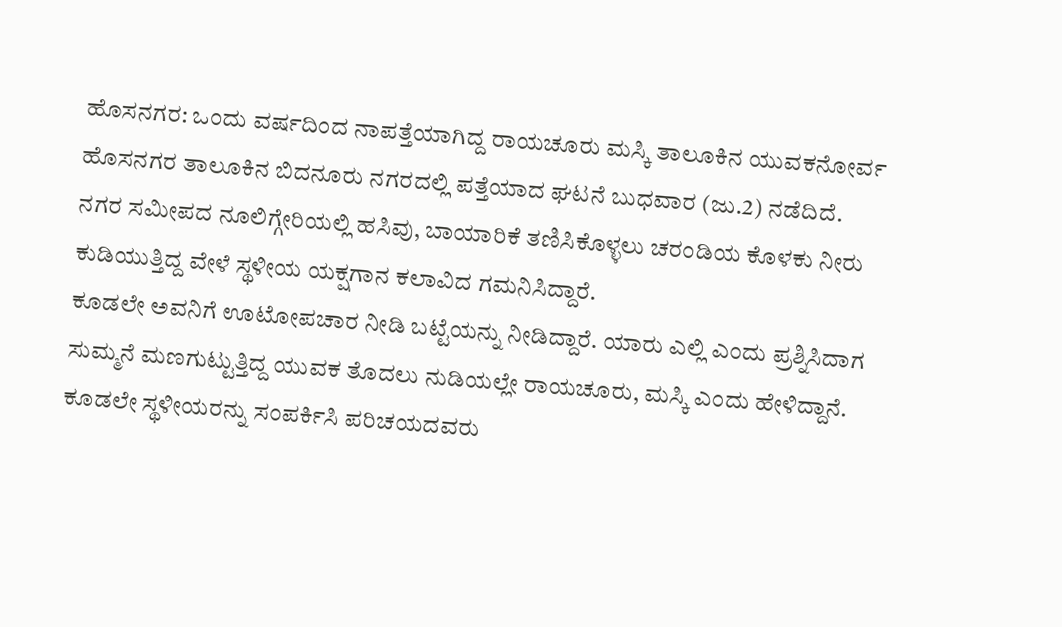ಹೊಸನಗರ: ಒಂದು ವರ್ಷದಿಂದ ನಾಪತ್ತೆಯಾಗಿದ್ದ ರಾಯಚೂರು ಮಸ್ಕಿ ತಾಲೂಕಿನ ಯುವಕನೋರ್ವ ಹೊಸನಗರ ತಾಲೂಕಿನ ಬಿದನೂರು ನಗರದಲ್ಲಿ ಪತ್ತೆಯಾದ ಘಟನೆ ಬುಧವಾರ (ಜು.2) ನಡೆದಿದೆ.
ನಗರ ಸಮೀಪದ ನೂಲಿಗ್ಗೇರಿಯಲ್ಲಿ ಹಸಿವು, ಬಾಯಾರಿಕೆ ತಣಿಸಿಕೊಳ್ಳಲು ಚರಂಡಿಯ ಕೊಳಕು ನೀರು ಕುಡಿಯುತ್ತಿದ್ದ ವೇಳೆ ಸ್ಥಳೀಯ ಯಕ್ಷಗಾನ ಕಲಾವಿದ ಗಮನಿಸಿದ್ದಾರೆ.
ಕೂಡಲೇ ಅವನಿಗೆ ಊಟೋಪಚಾರ ನೀಡಿ ಬಟ್ಟೆಯನ್ನು ನೀಡಿದ್ದಾರೆ. ಯಾರು ಎಲ್ಲಿ ಎಂದು ಪ್ರಶ್ನಿಸಿದಾಗ ಸುಮ್ಮನೆ ಮಣಗುಟ್ಟುತ್ತಿದ್ದ ಯುವಕ ತೊದಲು ನುಡಿಯಲ್ಲೇ ರಾಯಚೂರು, ಮಸ್ಕಿ ಎಂದು ಹೇಳಿದ್ದಾನೆ. ಕೂಡಲೇ ಸ್ಥಳೀಯರನ್ನು ಸಂಪರ್ಕಿಸಿ ಪರಿಚಯದವರು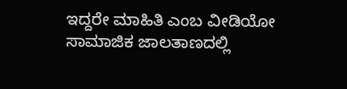ಇದ್ದರೇ ಮಾಹಿತಿ ಎಂಬ ವೀಡಿಯೋ ಸಾಮಾಜಿಕ ಜಾಲತಾಣದಲ್ಲಿ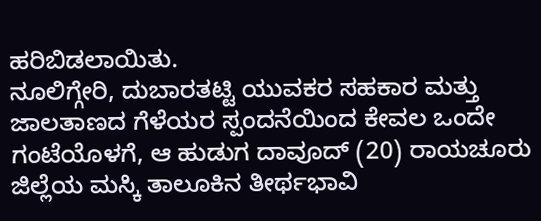ಹರಿಬಿಡಲಾಯಿತು.
ನೂಲಿಗ್ಗೇರಿ, ದುಬಾರತಟ್ಟಿ ಯುವಕರ ಸಹಕಾರ ಮತ್ತು ಜಾಲತಾಣದ ಗೆಳೆಯರ ಸ್ಪಂದನೆಯಿಂದ ಕೇವಲ ಒಂದೇ ಗಂಟೆಯೊಳಗೆ, ಆ ಹುಡುಗ ದಾವೂದ್ (20) ರಾಯಚೂರು ಜಿಲ್ಲೆಯ ಮಸ್ಕಿ ತಾಲೂಕಿನ ತೀರ್ಥಭಾವಿ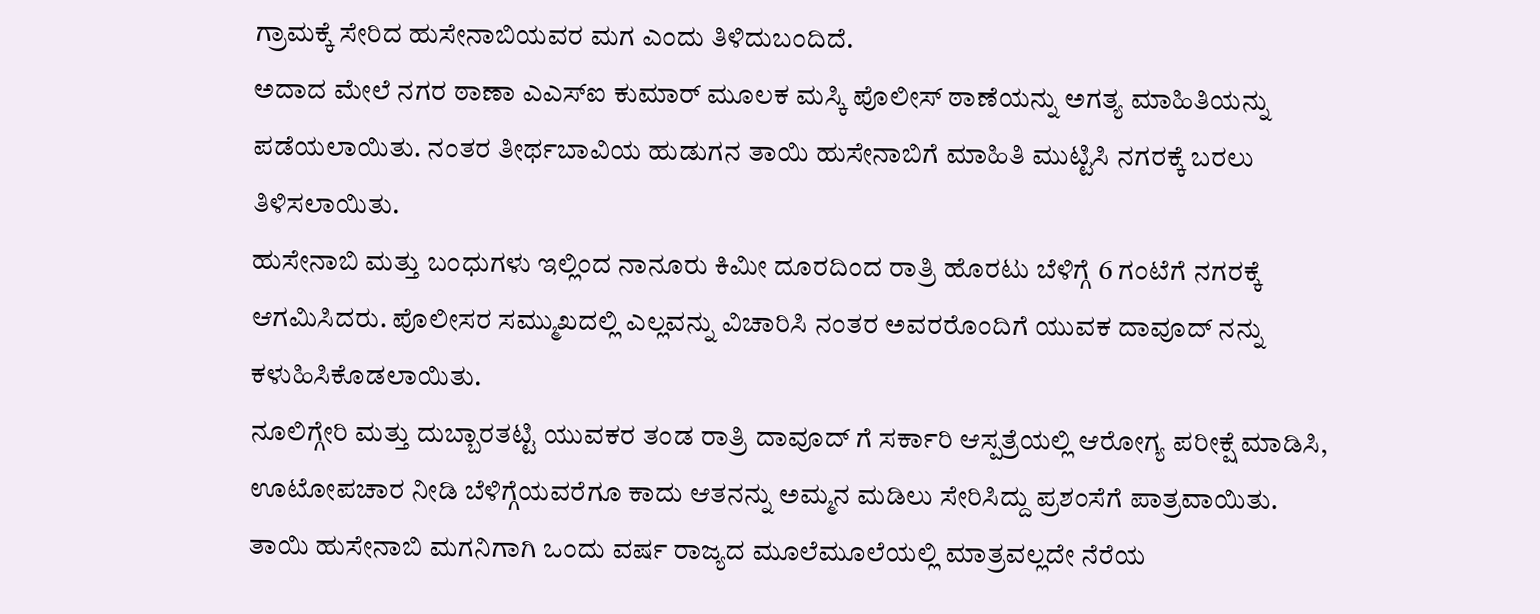ಗ್ರಾಮಕ್ಕೆ ಸೇರಿದ ಹುಸೇನಾಬಿಯವರ ಮಗ ಎಂದು ತಿಳಿದುಬಂದಿದೆ.
ಅದಾದ ಮೇಲೆ ನಗರ ಠಾಣಾ ಎಎಸ್ಐ ಕುಮಾರ್ ಮೂಲಕ ಮಸ್ಕಿ ಪೊಲೀಸ್ ಠಾಣೆಯನ್ನು ಅಗತ್ಯ ಮಾಹಿತಿಯನ್ನು ಪಡೆಯಲಾಯಿತು. ನಂತರ ತೀರ್ಥಬಾವಿಯ ಹುಡುಗನ ತಾಯಿ ಹುಸೇನಾಬಿಗೆ ಮಾಹಿತಿ ಮುಟ್ಟಿಸಿ ನಗರಕ್ಕೆ ಬರಲು ತಿಳಿಸಲಾಯಿತು.
ಹುಸೇನಾಬಿ ಮತ್ತು ಬಂಧುಗಳು ಇಲ್ಲಿಂದ ನಾನೂರು ಕಿಮೀ ದೂರದಿಂದ ರಾತ್ರಿ ಹೊರಟು ಬೆಳಿಗ್ಗೆ 6 ಗಂಟೆಗೆ ನಗರಕ್ಕೆ ಆಗಮಿಸಿದರು. ಪೊಲೀಸರ ಸಮ್ಮುಖದಲ್ಲಿ ಎಲ್ಲವನ್ನು ವಿಚಾರಿಸಿ ನಂತರ ಅವರರೊಂದಿಗೆ ಯುವಕ ದಾವೂದ್ ನನ್ನು ಕಳುಹಿಸಿಕೊಡಲಾಯಿತು.
ನೂಲಿಗ್ಗೇರಿ ಮತ್ತು ದುಬ್ಬಾರತಟ್ಟಿ ಯುವಕರ ತಂಡ ರಾತ್ರಿ ದಾವೂದ್ ಗೆ ಸರ್ಕಾರಿ ಆಸ್ಪತ್ರೆಯಲ್ಲಿ ಆರೋಗ್ಯ ಪರೀಕ್ಷೆ ಮಾಡಿಸಿ, ಊಟೋಪಚಾರ ನೀಡಿ ಬೆಳಿಗ್ಗೆಯವರೆಗೂ ಕಾದು ಆತನನ್ನು ಅಮ್ಮನ ಮಡಿಲು ಸೇರಿಸಿದ್ದು ಪ್ರಶಂಸೆಗೆ ಪಾತ್ರವಾಯಿತು.
ತಾಯಿ ಹುಸೇನಾಬಿ ಮಗನಿಗಾಗಿ ಒಂದು ವರ್ಷ ರಾಜ್ಯದ ಮೂಲೆಮೂಲೆಯಲ್ಲಿ ಮಾತ್ರವಲ್ಲದೇ ನೆರೆಯ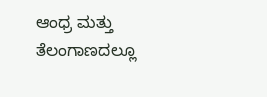ಆಂಧ್ರ ಮತ್ತು ತೆಲಂಗಾಣದಲ್ಲೂ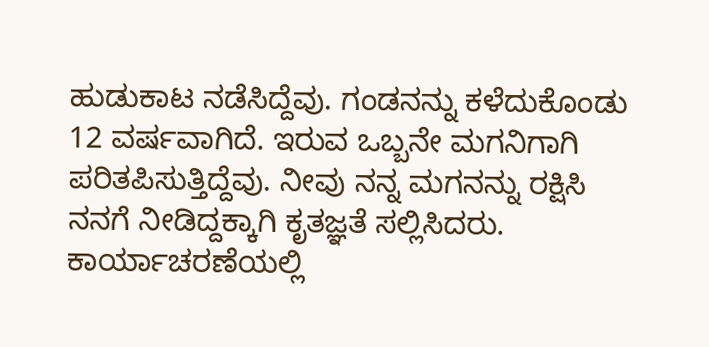ಹುಡುಕಾಟ ನಡೆಸಿದ್ದೆವು. ಗಂಡನನ್ನು ಕಳೆದುಕೊಂಡು 12 ವರ್ಷವಾಗಿದೆ. ಇರುವ ಒಬ್ಬನೇ ಮಗನಿಗಾಗಿ ಪರಿತಪಿಸುತ್ತಿದ್ದೆವು. ನೀವು ನನ್ನ ಮಗನನ್ನು ರಕ್ಷಿಸಿ ನನಗೆ ನೀಡಿದ್ದಕ್ಕಾಗಿ ಕೃತಜ್ಞತೆ ಸಲ್ಲಿಸಿದರು.
ಕಾರ್ಯಾಚರಣೆಯಲ್ಲಿ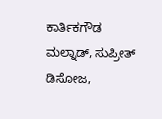ಕಾರ್ತಿಕಗೌಡ ಮಲ್ನಾಡ್, ಸುಪ್ರೀತ್ ಡಿಸೋಜ,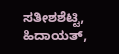ಸತೀಶಶೆಟ್ಟಿ, ಹಿದಾಯತ್,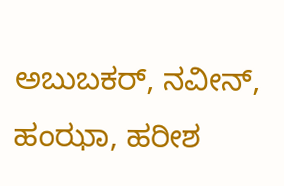ಅಬುಬಕರ್, ನವೀನ್, ಹಂಝಾ, ಹರೀಶ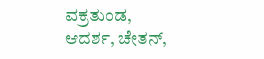ವಕ್ರತುಂಡ, ಆದರ್ಶ, ಚೇತನ್,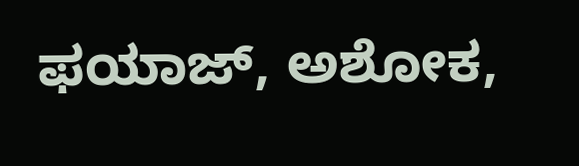ಫಯಾಜ್, ಅಶೋಕ,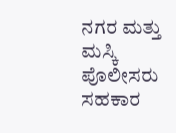ನಗರ ಮತ್ತು ಮಸ್ಕಿ ಪೊಲೀಸರು ಸಹಕಾರ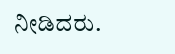ನೀಡಿದರು.